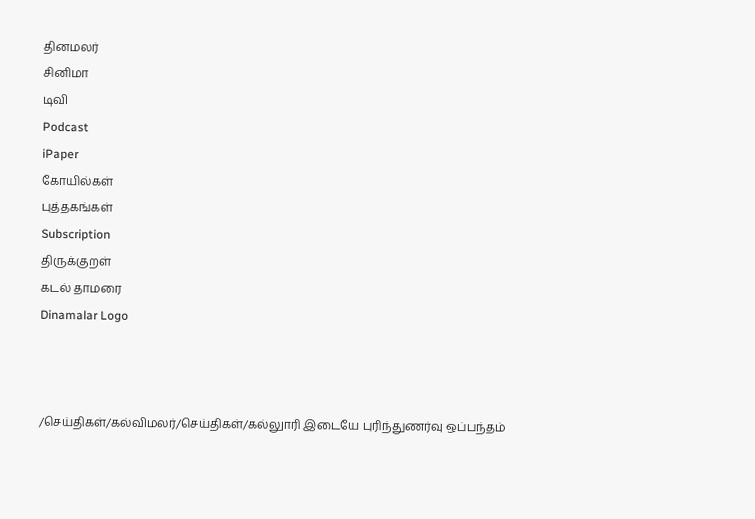தினமலர்
சினிமா
டிவி
Podcast
iPaper
கோயில்கள்
புத்தகங்கள்
Subscription
திருக்குறள்
கடல் தாமரை
Dinamalar Logo



/செய்திகள்/கல்விமலர்/செய்திகள்/கல்லுாரி இடையே புரிந்துணர்வு ஒப்பந்தம்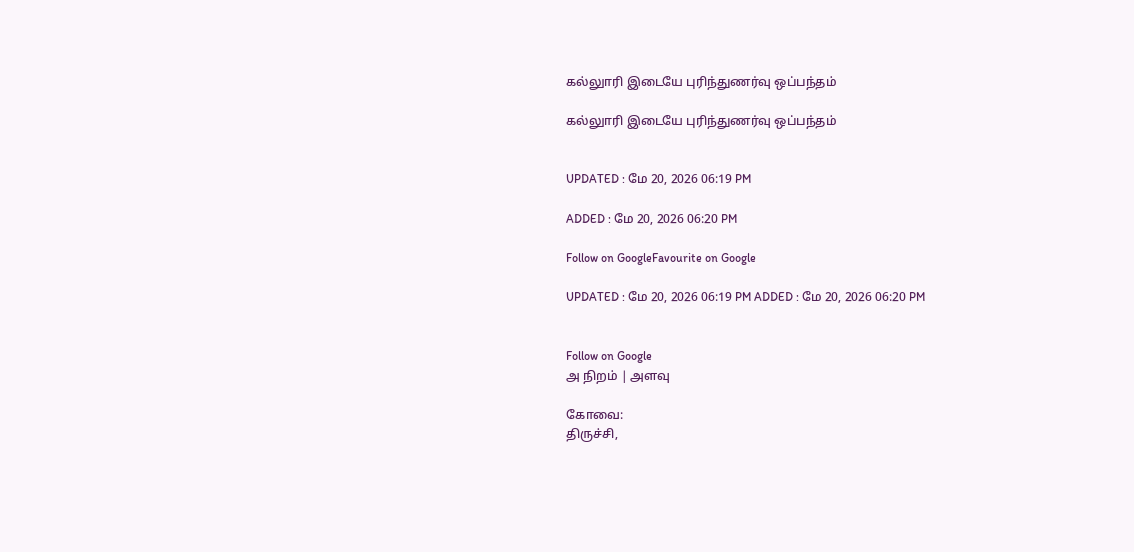கல்லுாரி இடையே புரிந்துணர்வு ஒப்பந்தம்

கல்லுாரி இடையே புரிந்துணர்வு ஒப்பந்தம்


UPDATED : மே 20, 2026 06:19 PM

ADDED : மே 20, 2026 06:20 PM

Follow on GoogleFavourite on Google

UPDATED : மே 20, 2026 06:19 PM ADDED : மே 20, 2026 06:20 PM


Follow on Google
அ நிறம் | அளவு

கோவை:
திருச்சி,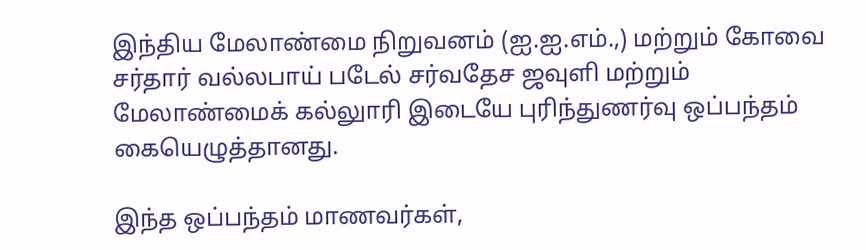இந்திய மேலாண்மை நிறுவனம் (ஐ.ஐ.எம்.,) மற்றும் கோவை சர்தார் வல்லபாய் படேல் சர்வதேச ஜவுளி மற்றும் மேலாண்மைக் கல்லுாரி இடையே புரிந்துணர்வு ஒப்பந்தம் கையெழுத்தானது.

இந்த ஒப்பந்தம் மாணவர்கள்,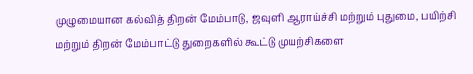முழுமையான கல்வித் திறன் மேம்பாடு, ஜவுளி ஆராய்ச்சி மற்றும் புதுமை, பயிற்சி மற்றும் திறன் மேம்பாட்டு துறைகளில் கூட்டு முயற்சிகளை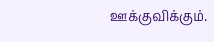ஊக்குவிக்கும்.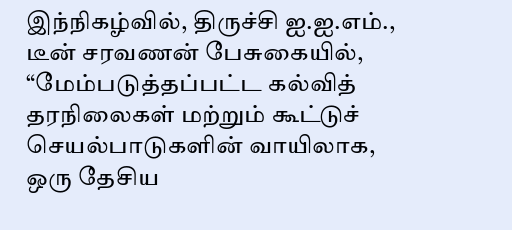இந்நிகழ்வில், திருச்சி ஐ.ஐ.எம்., டீன் சரவணன் பேசுகையில், “மேம்படுத்தப்பட்ட கல்வித் தரநிலைகள் மற்றும் கூட்டுச் செயல்பாடுகளின் வாயிலாக, ஒரு தேசிய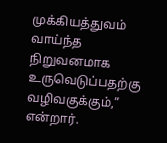முக்கியத்துவம் வாய்ந்த நிறுவனமாக உருவெடுப்பதற்கு வழிவகுக்கும்,” என்றார்.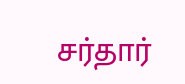சர்தார்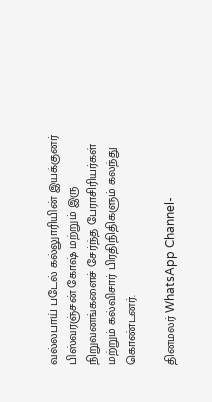வல்லபாய் படேல் கல்லுாரியின் இயக்குனர் பிஸ்வரஞ்சன் கோஷ் மற்றும் இரு நிறுவனங்களைச் சேர்ந்த பேராசிரியர்கள் மற்றும் கல்விசார் பிரதிநிதிகளும் கலந்து கொண்டனர்.

தினமலர் WhatsApp Channel-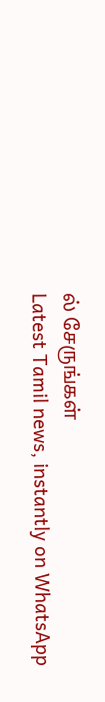ல் சேருங்கள்
Latest Tamil news, instantly on WhatsApp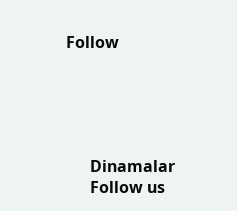Follow





      Dinamalar
      Follow us